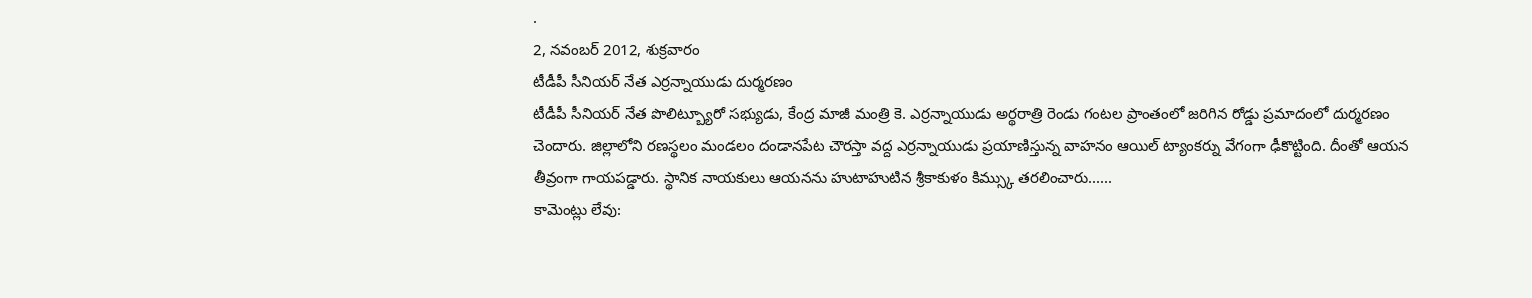.
2, నవంబర్ 2012, శుక్రవారం
టీడీపీ సీనియర్ నేత ఎర్రన్నాయుడు దుర్మరణం
టీడీపీ సీనియర్ నేత పొలిట్బ్యూరో సభ్యుడు, కేంద్ర మాజీ మంత్రి కె. ఎర్రన్నాయుడు అర్థరాత్రి రెండు గంటల ప్రాంతంలో జరిగిన రోడ్డు ప్రమాదంలో దుర్మరణం చెందారు. జిల్లాలోని రణస్థలం మండలం దండానపేట చౌరస్తా వద్ద ఎర్రన్నాయుడు ప్రయాణిస్తున్న వాహనం ఆయిల్ ట్యాంకర్ను వేగంగా ఢీకొట్టింది. దీంతో ఆయన తీవ్రంగా గాయపడ్డారు. స్థానిక నాయకులు ఆయనను హుటాహుటిన శ్రీకాకుళం కిమ్స్కు తరలించారు......
కామెంట్లు లేవు: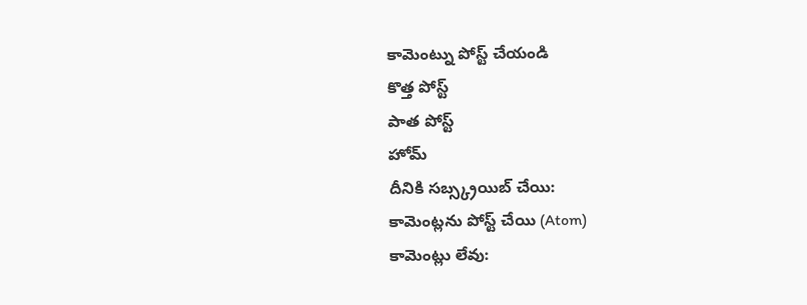కామెంట్ను పోస్ట్ చేయండి
కొత్త పోస్ట్
పాత పోస్ట్
హోమ్
దీనికి సబ్స్క్రయిబ్ చేయి:
కామెంట్లను పోస్ట్ చేయి (Atom)
కామెంట్లు లేవు: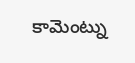కామెంట్ను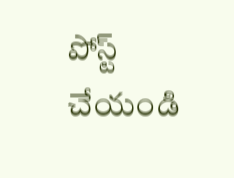పోస్ట్ చేయండి